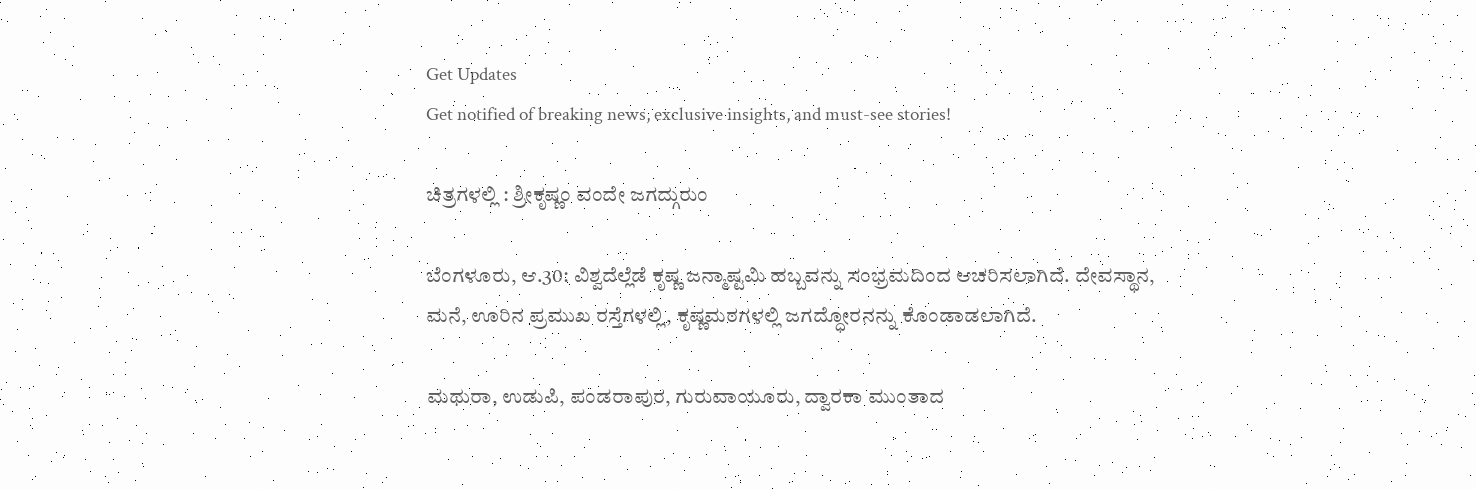Get Updates
Get notified of breaking news, exclusive insights, and must-see stories!

ಚಿತ್ರಗಳಲ್ಲಿ : ಶ್ರೀಕೃಷ್ಣಂ ವಂದೇ ಜಗದ್ಗುರುಂ

ಬೆಂಗಳೂರು, ಆ.30: ವಿಶ್ವದೆಲ್ಲೆಡೆ ಕೃಷ್ಣ ಜನ್ಮಾಷ್ಟಮಿ ಹಬ್ಬವನ್ನು ಸಂಭ್ರಮದಿಂದ ಆಚರಿಸಲಾಗಿದೆ. ದೇವಸ್ಥಾನ, ಮನೆ, ಊರಿನ ಪ್ರಮುಖ ರಸ್ತೆಗಳಲ್ಲಿ, ಕೃಷ್ಣಮಠಗಳಲ್ಲಿ ಜಗದ್ಧೋರನನ್ನು ಕೊಂಡಾಡಲಾಗಿದೆ.

ಮಥುರಾ, ಉಡುಪಿ, ಪಂಡರಾಪುರ, ಗುರುವಾಯೂರು, ದ್ವಾರಕಾ ಮುಂತಾದ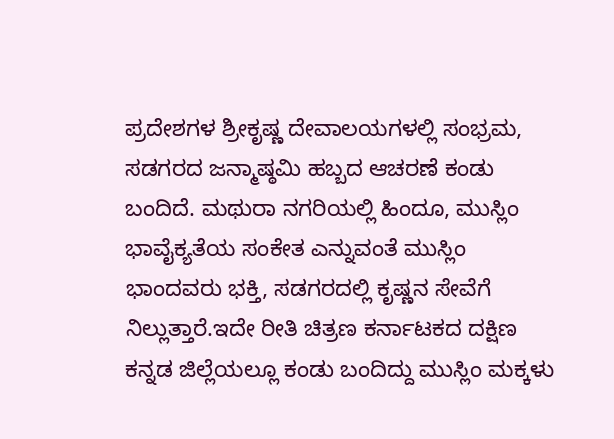ಪ್ರದೇಶಗಳ ಶ್ರೀಕೃಷ್ಣ ದೇವಾಲಯಗಳಲ್ಲಿ ಸಂಭ್ರಮ, ಸಡಗರದ ಜನ್ಮಾಷ್ಠಮಿ ಹಬ್ಬದ ಆಚರಣೆ ಕಂಡು ಬಂದಿದೆ. ಮಥುರಾ ನಗರಿಯಲ್ಲಿ ಹಿಂದೂ, ಮುಸ್ಲಿಂ ಭಾವೈಕ್ಯತೆಯ ಸಂಕೇತ ಎನ್ನುವಂತೆ ಮುಸ್ಲಿಂ ಭಾಂದವರು ಭಕ್ತಿ, ಸಡಗರದಲ್ಲಿ ಕೃಷ್ಣನ ಸೇವೆಗೆ ನಿಲ್ಲುತ್ತಾರೆ.ಇದೇ ರೀತಿ ಚಿತ್ರಣ ಕರ್ನಾಟಕದ ದಕ್ಷಿಣ ಕನ್ನಡ ಜಿಲ್ಲೆಯಲ್ಲೂ ಕಂಡು ಬಂದಿದ್ದು ಮುಸ್ಲಿಂ ಮಕ್ಕಳು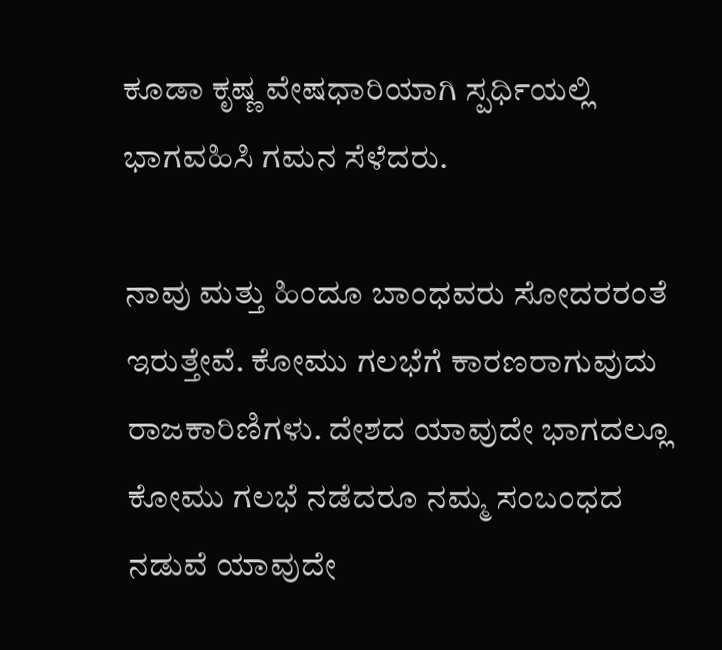ಕೂಡಾ ಕೃಷ್ಣ ವೇಷಧಾರಿಯಾಗಿ ಸ್ಪರ್ಧಿಯಲ್ಲಿ ಭಾಗವಹಿಸಿ ಗಮನ ಸೆಳೆದರು.

ನಾವು ಮತ್ತು ಹಿಂದೂ ಬಾಂಧವರು ಸೋದರರಂತೆ ಇರುತ್ತೇವೆ. ಕೋಮು ಗಲಭೆಗೆ ಕಾರಣರಾಗುವುದು ರಾಜಕಾರಿಣಿಗಳು. ದೇಶದ ಯಾವುದೇ ಭಾಗದಲ್ಲೂ ಕೋಮು ಗಲಭೆ ನಡೆದರೂ ನಮ್ಮ ಸಂಬಂಧದ ನಡುವೆ ಯಾವುದೇ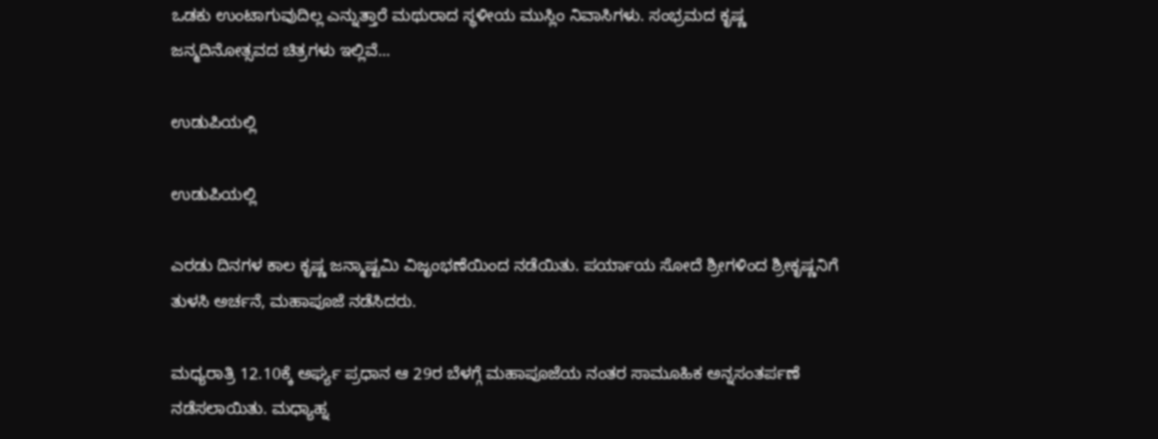ಒಡಕು ಉಂಟಾಗುವುದಿಲ್ಲ ಎನ್ನುತ್ತಾರೆ ಮಥುರಾದ ಸ್ಥಳೀಯ ಮುಸ್ಲಿಂ ನಿವಾಸಿಗಳು. ಸಂಭ್ರಮದ ಕೃಷ್ಣ ಜನ್ಮದಿನೋತ್ಸವದ ಚಿತ್ರಗಳು ಇಲ್ಲಿವೆ...

ಉಡುಪಿಯಲ್ಲಿ

ಉಡುಪಿಯಲ್ಲಿ

ಎರಡು ದಿನಗಳ ಕಾಲ ಕೃಷ್ಣ ಜನ್ಮಾಷ್ಟಮಿ ವಿಜೃಂಭಣೆಯಿಂದ ನಡೆಯಿತು. ಪರ್ಯಾಯ ಸೋದೆ ಶ್ರೀಗಳಿಂದ ಶ್ರೀಕೃಷ್ಣನಿಗೆ ತುಳಸಿ ಅರ್ಚನೆ, ಮಹಾಪೂಜೆ ನಡೆಸಿದರು.

ಮಧ್ಯರಾತ್ರಿ 12.10ಕ್ಕೆ ಅರ್ಘ್ಯ ಪ್ರಧಾನ ಆ 29ರ ಬೆಳಗ್ಗೆ ಮಹಾಪೂಜೆಯ ನಂತರ ಸಾಮೂಹಿಕ ಅನ್ನಸಂತರ್ಪಣೆ ನಡೆಸಲಾಯಿತು. ಮಧ್ಯಾಹ್ನ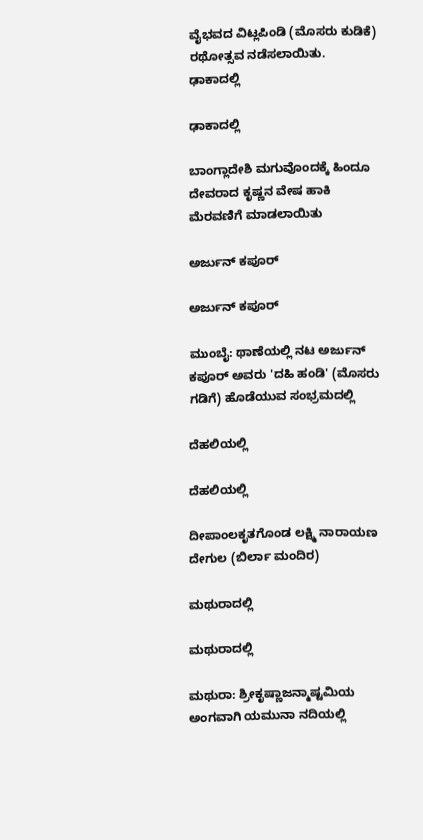ವೈಭವದ ವಿಟ್ಲಪಿಂಡಿ (ಮೊಸರು ಕುಡಿಕೆ) ರಥೋತ್ಸವ ನಡೆಸಲಾಯಿತು.
ಢಾಕಾದಲ್ಲಿ

ಢಾಕಾದಲ್ಲಿ

ಬಾಂಗ್ಲಾದೇಶಿ ಮಗುವೊಂದಕ್ಕೆ ಹಿಂದೂ ದೇವರಾದ ಕೃಷ್ಣನ ವೇಷ ಹಾಕಿ ಮೆರವಣಿಗೆ ಮಾಡಲಾಯಿತು

ಅರ್ಜುನ್ ಕಪೂರ್

ಅರ್ಜುನ್ ಕಪೂರ್

ಮುಂಬೈ: ಥಾಣೆಯಲ್ಲಿ ನಟ ಅರ್ಜುನ್ ಕಪೂರ್ ಅವರು 'ದಹಿ ಹಂಡಿ' (ಮೊಸರು ಗಡಿಗೆ) ಹೊಡೆಯುವ ಸಂಭ್ರಮದಲ್ಲಿ

ದೆಹಲಿಯಲ್ಲಿ

ದೆಹಲಿಯಲ್ಲಿ

ದೀಪಾಂಲಕೃತಗೊಂಡ ಲಕ್ಷ್ಮಿ ನಾರಾಯಣ ದೇಗುಲ (ಬಿರ್ಲಾ ಮಂದಿರ)

ಮಥುರಾದಲ್ಲಿ

ಮಥುರಾದಲ್ಲಿ

ಮಥುರಾ: ಶ್ರೀಕೃಷ್ಣಾಜನ್ಮಾಷ್ಟಮಿಯ ಅಂಗವಾಗಿ ಯಮುನಾ ನದಿಯಲ್ಲಿ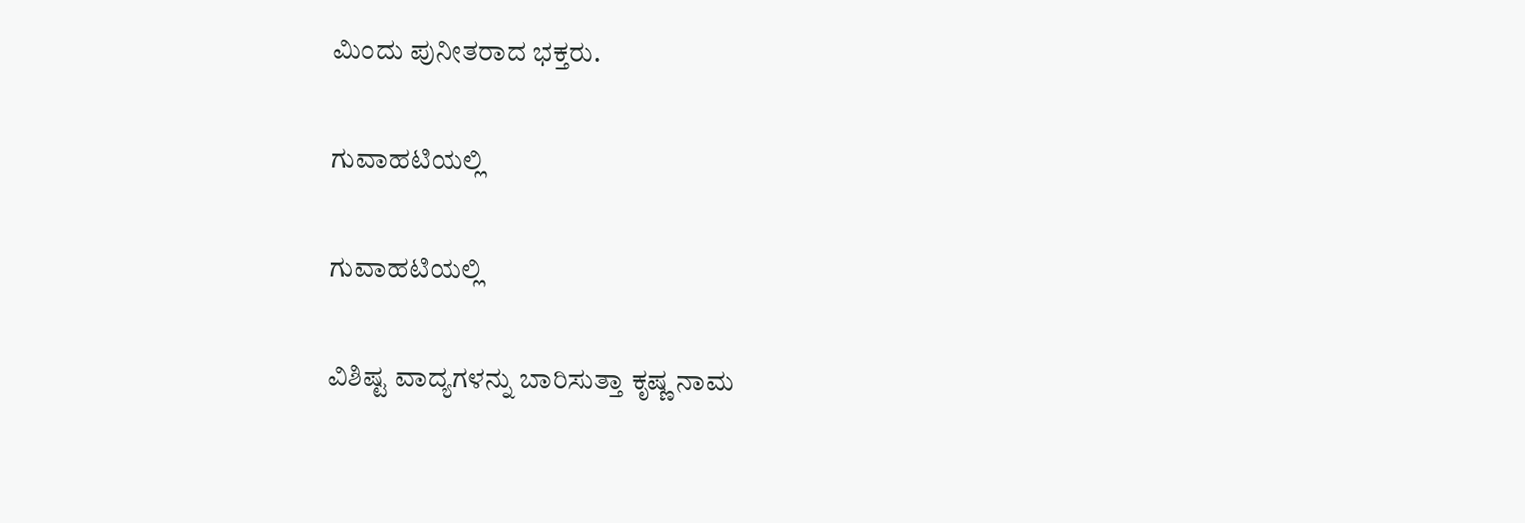ಮಿಂದು ಪುನೀತರಾದ ಭಕ್ತರು.

ಗುವಾಹಟಿಯಲ್ಲಿ

ಗುವಾಹಟಿಯಲ್ಲಿ

ವಿಶಿಷ್ಟ ವಾದ್ಯಗಳನ್ನು ಬಾರಿಸುತ್ತಾ ಕೃಷ್ಣ ನಾಮ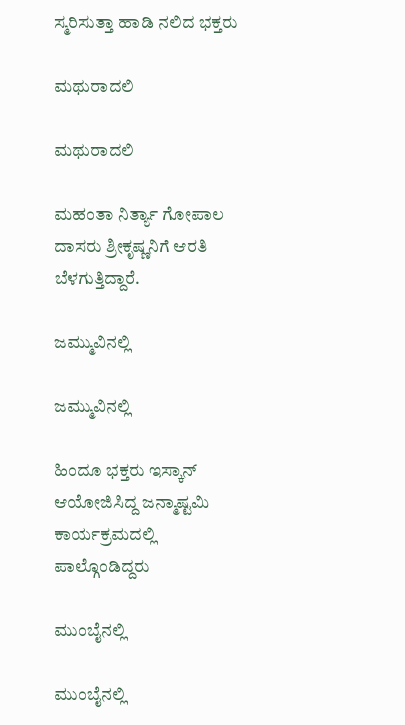ಸ್ಮರಿಸುತ್ತಾ ಹಾಡಿ ನಲಿದ ಭಕ್ತರು

ಮಥುರಾದಲಿ

ಮಥುರಾದಲಿ

ಮಹಂತಾ ನಿರ್ತ್ಯಾ ಗೋಪಾಲ ದಾಸರು ಶ್ರೀಕೃಷ್ಣನಿಗೆ ಆರತಿ ಬೆಳಗುತ್ತಿದ್ದಾರೆ.

ಜಮ್ಮುವಿನಲ್ಲಿ

ಜಮ್ಮುವಿನಲ್ಲಿ

ಹಿಂದೂ ಭಕ್ತರು ಇಸ್ಕಾನ್ ಆಯೋಜಿಸಿದ್ದ ಜನ್ಮಾಷ್ಟಮಿ ಕಾರ್ಯಕ್ರಮದಲ್ಲಿ ಪಾಲ್ಗೊಂಡಿದ್ದರು

ಮುಂಬೈನಲ್ಲಿ

ಮುಂಬೈನಲ್ಲಿ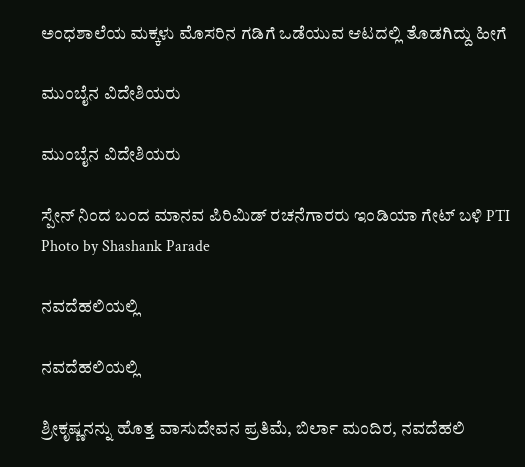ಅಂಧಶಾಲೆಯ ಮಕ್ಕಳು ಮೊಸರಿನ ಗಡಿಗೆ ಒಡೆಯುವ ಆಟದಲ್ಲಿ ತೊಡಗಿದ್ದು ಹೀಗೆ

ಮುಂಬೈನ ವಿದೇಶಿಯರು

ಮುಂಬೈನ ವಿದೇಶಿಯರು

ಸ್ಪೇನ್ ನಿಂದ ಬಂದ ಮಾನವ ಪಿರಿಮಿಡ್ ರಚನೆಗಾರರು ಇಂಡಿಯಾ ಗೇಟ್ ಬಳಿ PTI Photo by Shashank Parade

ನವದೆಹಲಿಯಲ್ಲಿ

ನವದೆಹಲಿಯಲ್ಲಿ

ಶ್ರೀಕೃಷ್ಣನನ್ನು ಹೊತ್ತ ವಾಸುದೇವನ ಪ್ರತಿಮೆ, ಬಿರ್ಲಾ ಮಂದಿರ, ನವದೆಹಲಿ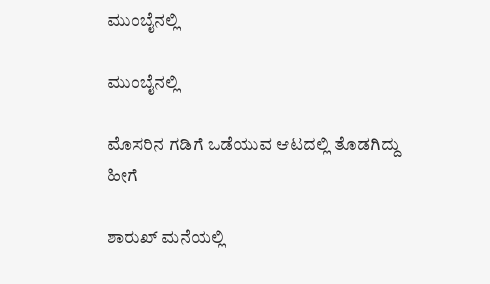ಮುಂಬೈನಲ್ಲಿ

ಮುಂಬೈನಲ್ಲಿ

ಮೊಸರಿನ ಗಡಿಗೆ ಒಡೆಯುವ ಆಟದಲ್ಲಿ ತೊಡಗಿದ್ದು ಹೀಗೆ

ಶಾರುಖ್ ಮನೆಯಲ್ಲಿ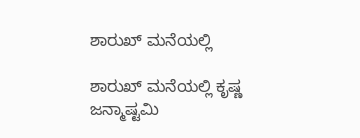ಶಾರುಖ್ ಮನೆಯಲ್ಲಿ

ಶಾರುಖ್ ಮನೆಯಲ್ಲಿ ಕೃಷ್ಣ ಜನ್ಮಾಷ್ಟಮಿ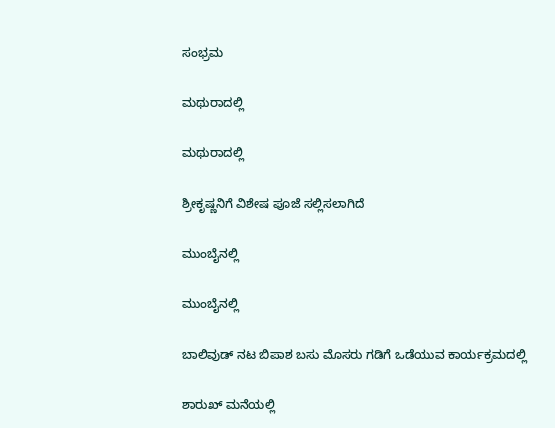ಸಂಭ್ರಮ

ಮಥುರಾದಲ್ಲಿ

ಮಥುರಾದಲ್ಲಿ

ಶ್ರೀಕೃಷ್ಣನಿಗೆ ವಿಶೇಷ ಪೂಜೆ ಸಲ್ಲಿಸಲಾಗಿದೆ

ಮುಂಬೈನಲ್ಲಿ

ಮುಂಬೈನಲ್ಲಿ

ಬಾಲಿವುಡ್ ನಟ ಬಿಪಾಶ ಬಸು ಮೊಸರು ಗಡಿಗೆ ಒಡೆಯುವ ಕಾರ್ಯಕ್ರಮದಲ್ಲಿ

ಶಾರುಖ್ ಮನೆಯಲ್ಲಿ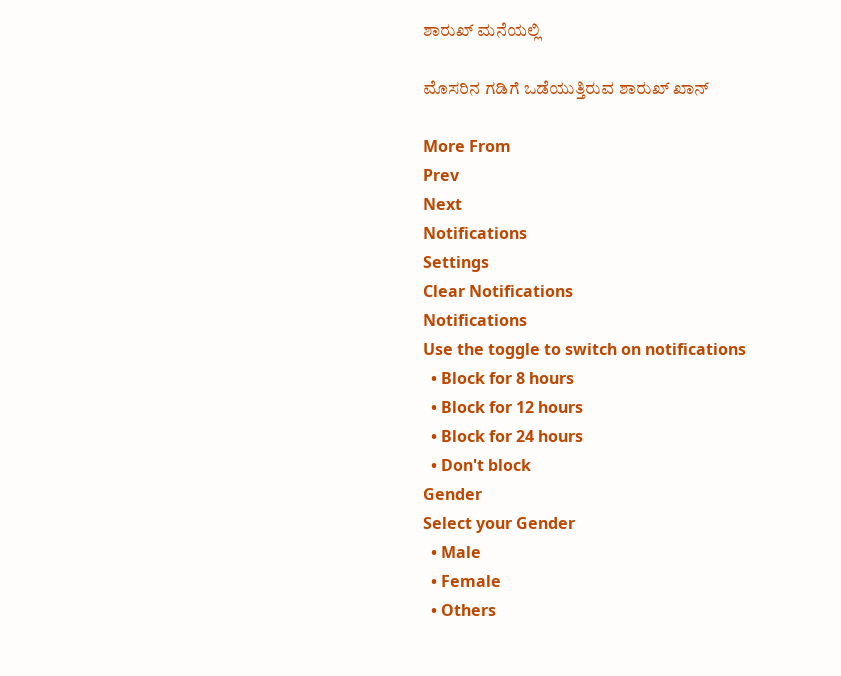ಶಾರುಖ್ ಮನೆಯಲ್ಲಿ

ಮೊಸರಿನ ಗಡಿಗೆ ಒಡೆಯುತ್ತಿರುವ ಶಾರುಖ್ ಖಾನ್

More From
Prev
Next
Notifications
Settings
Clear Notifications
Notifications
Use the toggle to switch on notifications
  • Block for 8 hours
  • Block for 12 hours
  • Block for 24 hours
  • Don't block
Gender
Select your Gender
  • Male
  • Female
  • Others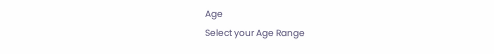Age
Select your Age Range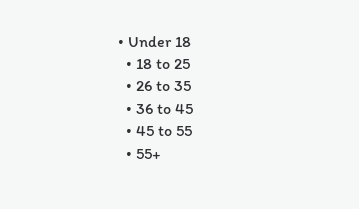• Under 18
  • 18 to 25
  • 26 to 35
  • 36 to 45
  • 45 to 55
  • 55+